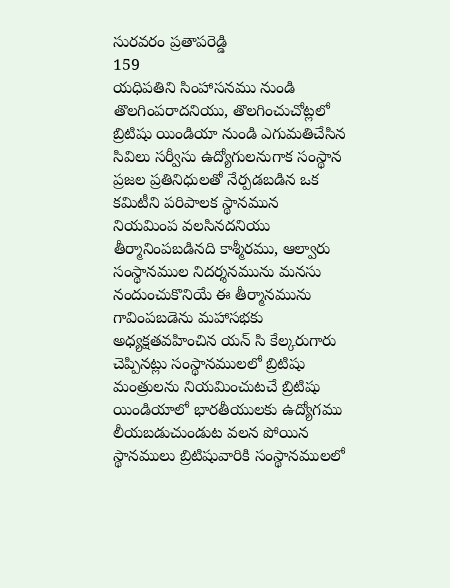సురవరం ప్రతాపరెడ్డి
159
యధిపతిని సింహాసనము నుండి తొలగింపరాదనియు, తొలగించుచోట్లలో బ్రిటిషు యిండియా నుండి ఎగుమతిచేసిన సివిలు సర్వీసు ఉద్యోగులనుగాక సంస్థాన ప్రజల ప్రతినిధులతో నేర్పడబడిన ఒక కమిటీని పరిపాలక స్థానమున నియమింప వలసినదనియు తీర్మానింపబడినది కాశ్మీరము, ఆల్వారు సంస్థానముల నిదర్శనమును మనసు నందుంచుకొనియే ఈ తీర్మానమును గావింపబడెను మహాసభకు అధ్యక్షతవహించిన యన్ సి కేల్కరుగారు చెప్పినట్లు సంస్థానములలో బ్రిటిషు మంత్రులను నియమించుటచే బ్రిటిషు యిండియాలో భారతీయులకు ఉద్యోగము లీయబడుచుండుట వలన పోయిన స్థానములు బ్రిటిషువారికి సంస్థానములలో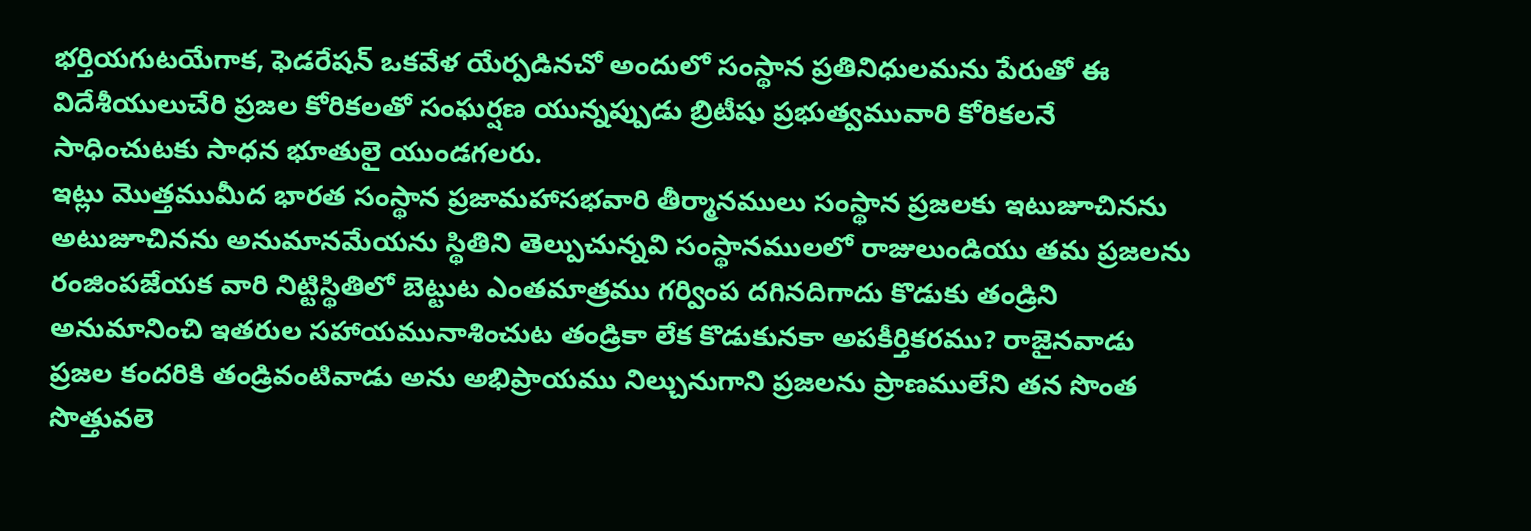భర్తియగుటయేగాక, ఫెడరేషన్ ఒకవేళ యేర్పడినచో అందులో సంస్థాన ప్రతినిధులమను పేరుతో ఈ విదేశీయులుచేరి ప్రజల కోరికలతో సంఘర్షణ యున్నప్పుడు బ్రిటీషు ప్రభుత్వమువారి కోరికలనే సాధించుటకు సాధన భూతులై యుండగలరు.
ఇట్లు మొత్తముమీద భారత సంస్థాన ప్రజామహాసభవారి తీర్మానములు సంస్థాన ప్రజలకు ఇటుజూచినను అటుజూచినను అనుమానమేయను స్థితిని తెల్పుచున్నవి సంస్థానములలో రాజులుండియు తమ ప్రజలను రంజింపజేయక వారి నిట్టిస్థితిలో బెట్టుట ఎంతమాత్రము గర్వింప దగినదిగాదు కొడుకు తండ్రిని అనుమానించి ఇతరుల సహాయమునాశించుట తండ్రికా లేక కొడుకునకా అపకీర్తికరము? రాజైనవాడు ప్రజల కందరికి తండ్రివంటివాడు అను అభిప్రాయము నిల్చునుగాని ప్రజలను ప్రాణములేని తన సొంత సొత్తువలె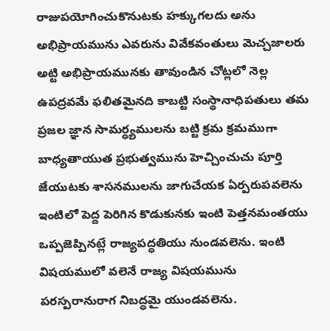రాజుపయోగించుకొనుటకు హక్కుగలదు అను అభిప్రాయమును ఎవరును వివేకవంతులు మెచ్చజాలరు అట్టి అభిప్రాయమునకు తావుండిన చోట్లలో నెల్ల ఉపద్రవమే ఫలితమైనది కాబట్టి సంస్థానాధిపతులు తమ ప్రజల జ్ఞాన సామర్ధ్యములను బట్టి క్రమ క్రమముగా బాధ్యతాయుత ప్రభుత్వమును హెచ్చించుచు పూర్తి జేయుటకు శాసనములను జాగుచేయక ఏర్పరుపవలెను ఇంటిలో పెద్ద పెరిగిన కొడుకునకు ఇంటి పెత్తనమంతయు ఒప్పజెప్పినట్లే రాజ్యపద్ధతియు నుండవలెను. ఇంటి విషయములో వలెనే రాజ్య విషయమును పరస్పరానురాగ నిబద్ధమై యుండవలెను.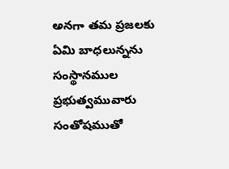అనగా తమ ప్రజలకు ఏమి బాధలున్నను సంస్థానముల ప్రభుత్వమువారు సంతోషముతో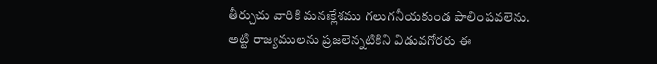తీర్చుచు వారికి మనఃక్లేశము గలుగనీయకుండ పాలింపవలెను. అట్టి రాజ్యములను ప్రజలెన్నటికిని విడువగోరరు ఈ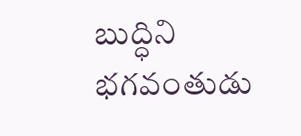బుద్ధిని భగవంతుడు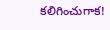కలిగించుగాక!